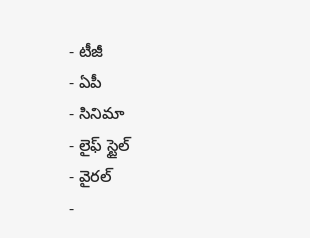- టీజీ
- ఏపీ
- సినిమా
- లైఫ్ స్టైల్
- వైరల్
-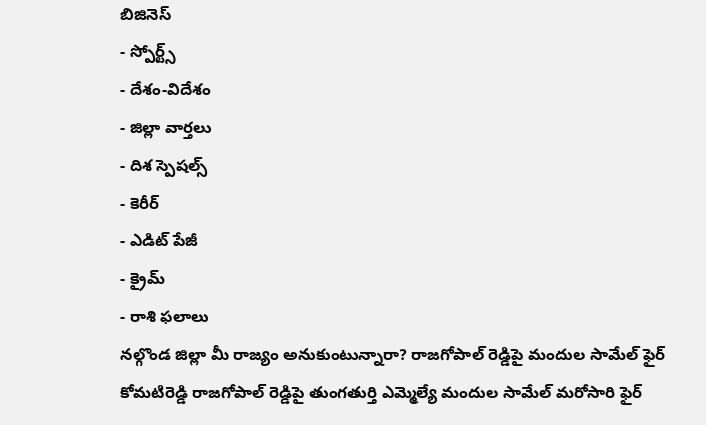బిజినెస్
- స్పోర్ట్స్
- దేశం-విదేశం
- జిల్లా వార్తలు
- దిశ స్పెషల్స్
- కెరీర్
- ఎడిట్ పేజీ
- క్రైమ్
- రాశి ఫలాలు
నల్గొండ జిల్లా మీ రాజ్యం అనుకుంటున్నారా? రాజగోపాల్ రెడ్డిపై మందుల సామేల్ ఫైర్
కోమటిరెడ్డి రాజగోపాల్ రెడ్డిపై తుంగతుర్తి ఎమ్మెల్యే మందుల సామేల్ మరోసారి ఫైర్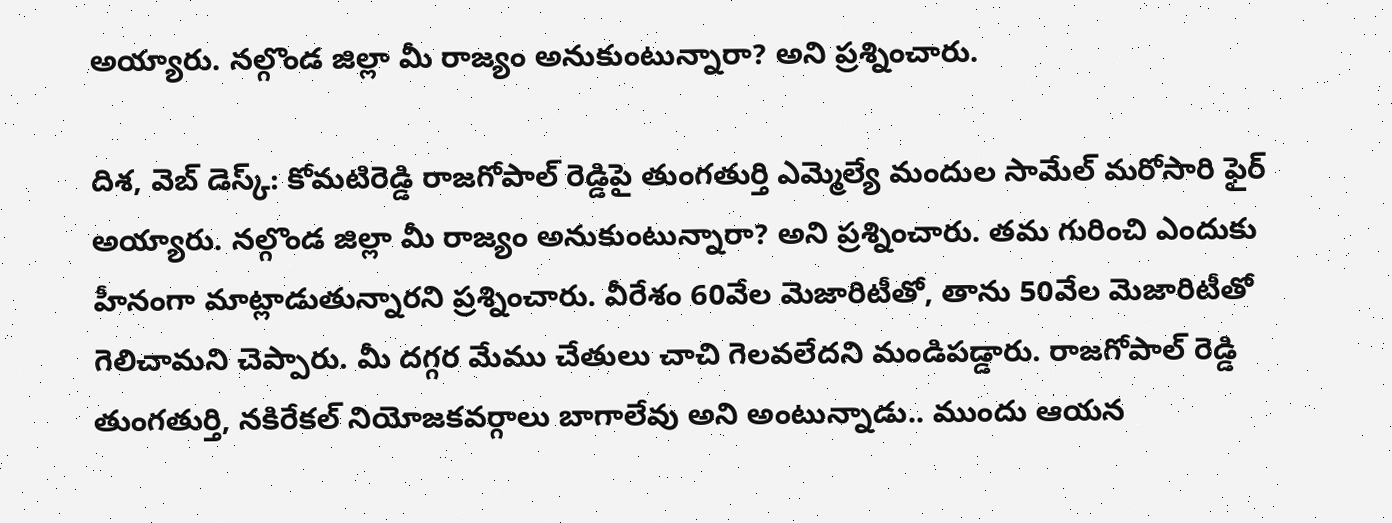అయ్యారు. నల్గొండ జిల్లా మీ రాజ్యం అనుకుంటున్నారా? అని ప్రశ్నించారు.

దిశ, వెబ్ డెస్క్: కోమటిరెడ్డి రాజగోపాల్ రెడ్డిపై తుంగతుర్తి ఎమ్మెల్యే మందుల సామేల్ మరోసారి ఫైర్ అయ్యారు. నల్గొండ జిల్లా మీ రాజ్యం అనుకుంటున్నారా? అని ప్రశ్నించారు. తమ గురించి ఎందుకు హీనంగా మాట్లాడుతున్నారని ప్రశ్నించారు. వీరేశం 60వేల మెజారిటీతో, తాను 50వేల మెజారిటీతో గెలిచామని చెప్పారు. మీ దగ్గర మేము చేతులు చాచి గెలవలేదని మండిపడ్డారు. రాజగోపాల్ రెడ్డి తుంగతుర్తి, నకిరేకల్ నియోజకవర్గాలు బాగాలేవు అని అంటున్నాడు.. ముందు ఆయన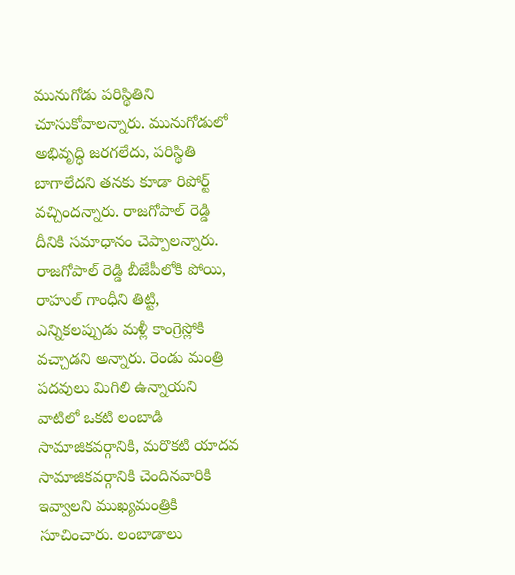మునుగోడు పరిస్థితిని చూసుకోవాలన్నారు. మునుగోడులో అభివృద్ధి జరగలేదు, పరిస్థితి బాగాలేదని తనకు కూడా రిపోర్ట్ వచ్చిందన్నారు. రాజగోపాల్ రెడ్డి దీనికి సమాధానం చెప్పాలన్నారు.
రాజగోపాల్ రెడ్డి బీజేపీలోకి పోయి, రాహుల్ గాంధీని తిట్టి, ఎన్నికలప్పుడు మళ్లీ కాంగ్రెస్లోకి వచ్చాడని అన్నారు. రెండు మంత్రి పదవులు మిగిలి ఉన్నాయని వాటిలో ఒకటి లంబాడి సామాజికవర్గానికి, మరొకటి యాదవ సామాజికవర్గానికి చెందినవారికి ఇవ్వాలని ముఖ్యమంత్రికి సూచించారు. లంబాడాలు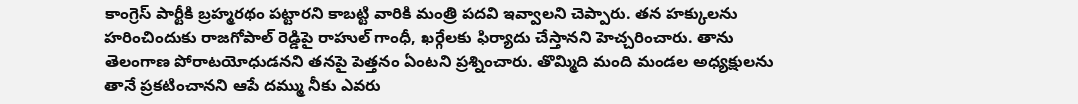కాంగ్రెస్ పార్టీకి బ్రహ్మరథం పట్టారని కాబట్టి వారికి మంత్రి పదవి ఇవ్వాలని చెప్పారు. తన హక్కులను హరించిందుకు రాజగోపాల్ రెడ్డిపై రాహుల్ గాంధీ, ఖర్గేలకు ఫిర్యాదు చేస్తానని హెచ్చరించారు. తాను తెలంగాణ పోరాటయోధుడనని తనపై పెత్తనం ఏంటని ప్రశ్నించారు. తొమ్మిది మంది మండల అధ్యక్షులను తానే ప్రకటించానని ఆపే దమ్ము నీకు ఎవరు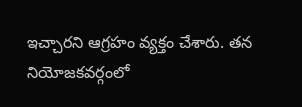ఇచ్చారని ఆగ్రహం వ్యక్తం చేశారు. తన నియోజకవర్గంలో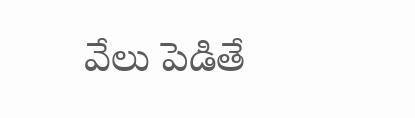వేలు పెడితే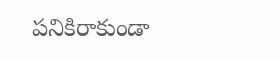పనికిరాకుండా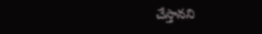చేస్తానని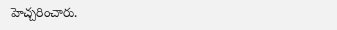హెచ్చరించారు.